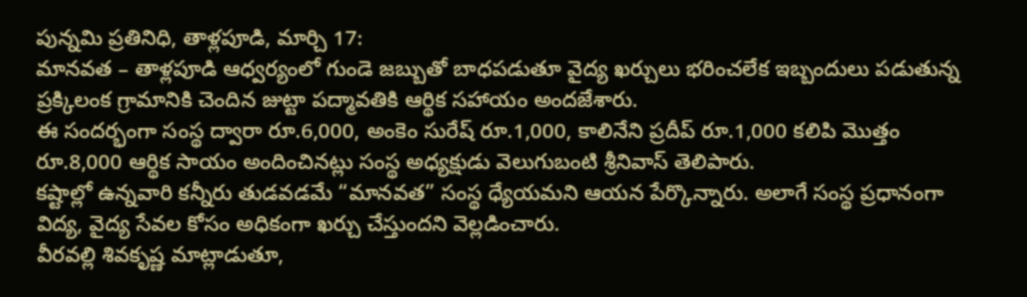పున్నమి ప్రతినిధి, తాళ్లపూడి, మార్చి 17:
మానవత – తాళ్లపూడి ఆధ్వర్యంలో గుండె జబ్బుతో బాధపడుతూ వైద్య ఖర్చులు భరించలేక ఇబ్బందులు పడుతున్న ప్రక్కిలంక గ్రామానికి చెందిన జుట్టా పద్మావతికి ఆర్థిక సహాయం అందజేశారు.
ఈ సందర్భంగా సంస్థ ద్వారా రూ.6,000, అంకెం సురేష్ రూ.1,000, కాలినేని ప్రదీప్ రూ.1,000 కలిపి మొత్తం రూ.8,000 ఆర్థిక సాయం అందించినట్లు సంస్థ అధ్యక్షుడు వెలుగుబంటి శ్రీనివాస్ తెలిపారు.
కష్టాల్లో ఉన్నవారి కన్నీరు తుడవడమే “మానవత” సంస్థ ధ్యేయమని ఆయన పేర్కొన్నారు. అలాగే సంస్థ ప్రధానంగా విద్య, వైద్య సేవల కోసం అధికంగా ఖర్చు చేస్తుందని వెల్లడించారు.
వీరవల్లి శివకృష్ణ మాట్లాడుతూ,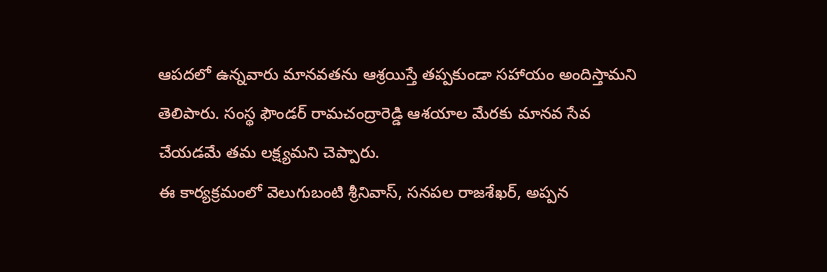ఆపదలో ఉన్నవారు మానవతను ఆశ్రయిస్తే తప్పకుండా సహాయం అందిస్తామని తెలిపారు. సంస్థ ఫౌండర్ రామచంద్రారెడ్డి ఆశయాల మేరకు మానవ సేవ చేయడమే తమ లక్ష్యమని చెప్పారు.
ఈ కార్యక్రమంలో వెలుగుబంటి శ్రీనివాస్, సనపల రాజశేఖర్, అప్పన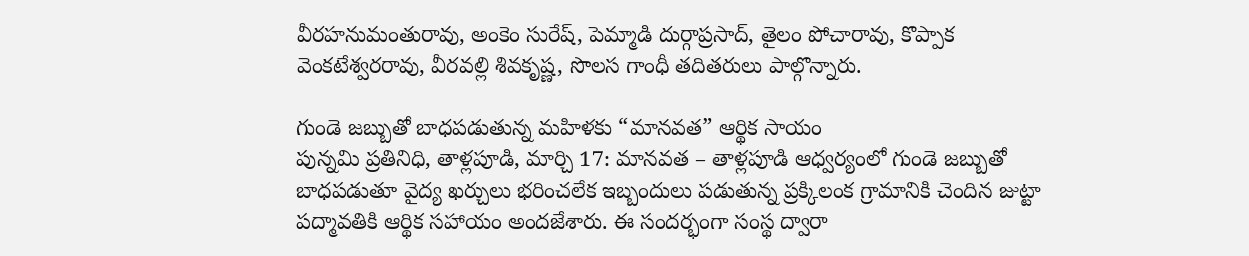వీరహనుమంతురావు, అంకెం సురేష్, పెమ్మాడి దుర్గాప్రసాద్, తైలం పోచారావు, కొప్పాక వెంకటేశ్వరరావు, వీరవల్లి శివకృష్ణ, సొలస గాంధీ తదితరులు పాల్గొన్నారు.

గుండె జబ్బుతో బాధపడుతున్న మహిళకు “మానవత” ఆర్థిక సాయం
పున్నమి ప్రతినిధి, తాళ్లపూడి, మార్చి 17: మానవత – తాళ్లపూడి ఆధ్వర్యంలో గుండె జబ్బుతో బాధపడుతూ వైద్య ఖర్చులు భరించలేక ఇబ్బందులు పడుతున్న ప్రక్కిలంక గ్రామానికి చెందిన జుట్టా పద్మావతికి ఆర్థిక సహాయం అందజేశారు. ఈ సందర్భంగా సంస్థ ద్వారా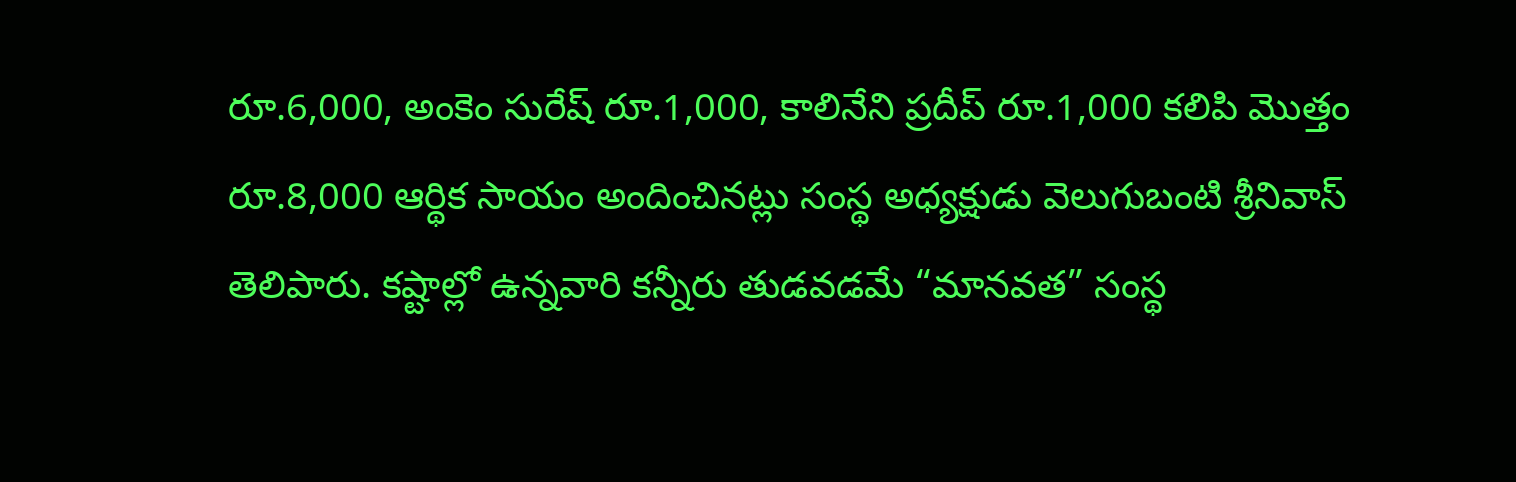రూ.6,000, అంకెం సురేష్ రూ.1,000, కాలినేని ప్రదీప్ రూ.1,000 కలిపి మొత్తం రూ.8,000 ఆర్థిక సాయం అందించినట్లు సంస్థ అధ్యక్షుడు వెలుగుబంటి శ్రీనివాస్ తెలిపారు. కష్టాల్లో ఉన్నవారి కన్నీరు తుడవడమే “మానవత” సంస్థ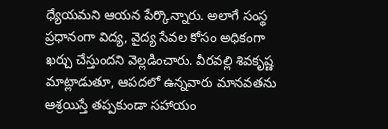ధ్యేయమని ఆయన పేర్కొన్నారు. అలాగే సంస్థ ప్రధానంగా విద్య, వైద్య సేవల కోసం అధికంగా ఖర్చు చేస్తుందని వెల్లడించారు. వీరవల్లి శివకృష్ణ మాట్లాడుతూ, ఆపదలో ఉన్నవారు మానవతను ఆశ్రయిస్తే తప్పకుండా సహాయం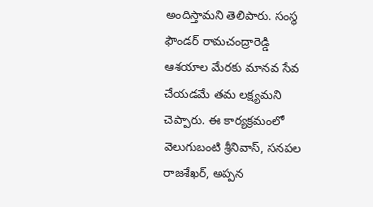అందిస్తామని తెలిపారు. సంస్థ ఫౌండర్ రామచంద్రారెడ్డి ఆశయాల మేరకు మానవ సేవ చేయడమే తమ లక్ష్యమని చెప్పారు. ఈ కార్యక్రమంలో వెలుగుబంటి శ్రీనివాస్, సనపల రాజశేఖర్, అప్పన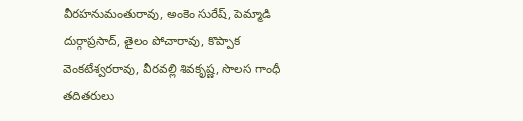వీరహనుమంతురావు, అంకెం సురేష్, పెమ్మాడి దుర్గాప్రసాద్, తైలం పోచారావు, కొప్పాక వెంకటేశ్వరరావు, వీరవల్లి శివకృష్ణ, సొలస గాంధీ తదితరులు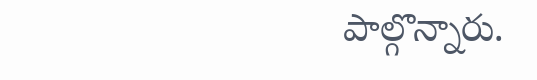పాల్గొన్నారు.